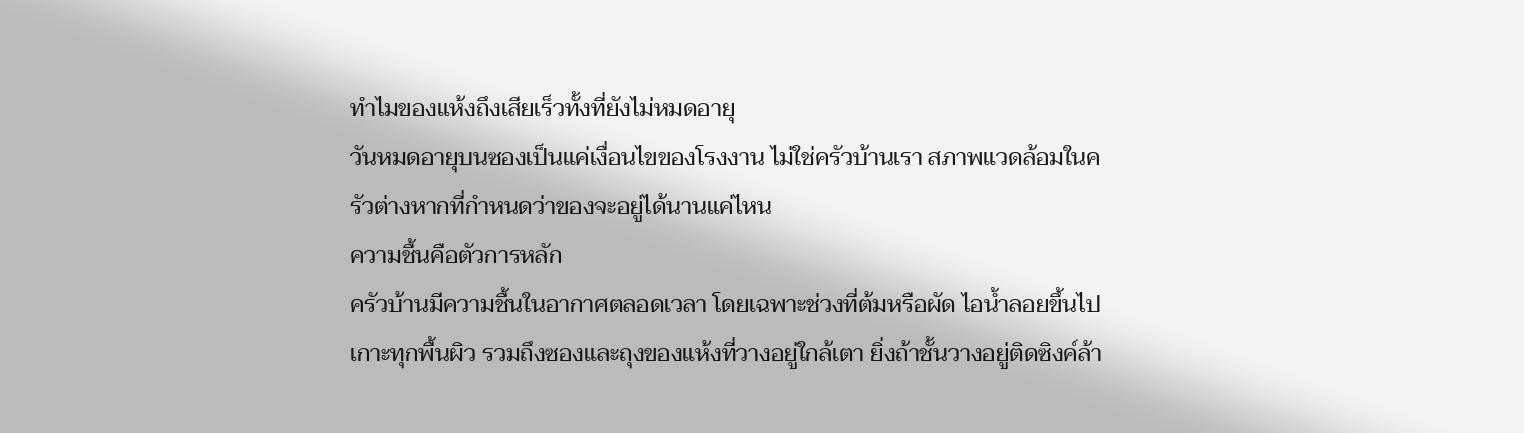ทำไมของแห้งถึงเสียเร็วทั้งที่ยังไม่หมดอายุ
วันหมดอายุบนซองเป็นแค่เงื่อนไขของโรงงาน ไม่ใช่ครัวบ้านเรา สภาพแวดล้อมในครัวต่างหากที่กำหนดว่าของจะอยู่ได้นานแค่ไหน
ความชื้นคือตัวการหลัก
ครัวบ้านมีความชื้นในอากาศตลอดเวลา โดยเฉพาะช่วงที่ต้มหรือผัด ไอน้ำลอยขึ้นไปเกาะทุกพื้นผิว รวมถึงซองและถุงของแห้งที่วางอยู่ใกล้เตา ยิ่งถ้าชั้นวางอยู่ติดซิงค์ล้า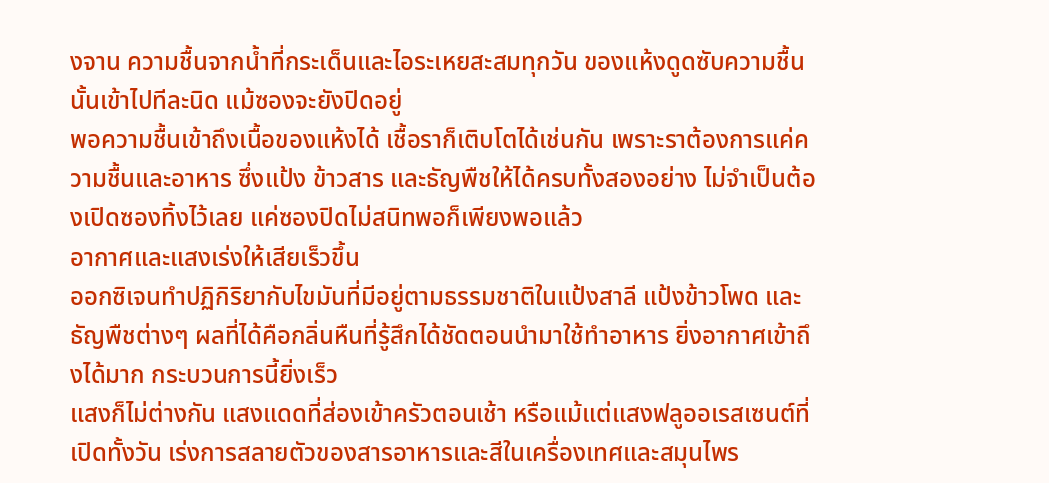งจาน ความชื้นจากน้ำที่กระเด็นและไอระเหยสะสมทุกวัน ของแห้งดูดซับความชื้นนั้นเข้าไปทีละนิด แม้ซองจะยังปิดอยู่
พอความชื้นเข้าถึงเนื้อของแห้งได้ เชื้อราก็เติบโตได้เช่นกัน เพราะราต้องการแค่ความชื้นและอาหาร ซึ่งแป้ง ข้าวสาร และธัญพืชให้ได้ครบทั้งสองอย่าง ไม่จำเป็นต้องเปิดซองทิ้งไว้เลย แค่ซองปิดไม่สนิทพอก็เพียงพอแล้ว
อากาศและแสงเร่งให้เสียเร็วขึ้น
ออกซิเจนทำปฏิกิริยากับไขมันที่มีอยู่ตามธรรมชาติในแป้งสาลี แป้งข้าวโพด และธัญพืชต่างๆ ผลที่ได้คือกลิ่นหืนที่รู้สึกได้ชัดตอนนำมาใช้ทำอาหาร ยิ่งอากาศเข้าถึงได้มาก กระบวนการนี้ยิ่งเร็ว
แสงก็ไม่ต่างกัน แสงแดดที่ส่องเข้าครัวตอนเช้า หรือแม้แต่แสงฟลูออเรสเซนต์ที่เปิดทั้งวัน เร่งการสลายตัวของสารอาหารและสีในเครื่องเทศและสมุนไพร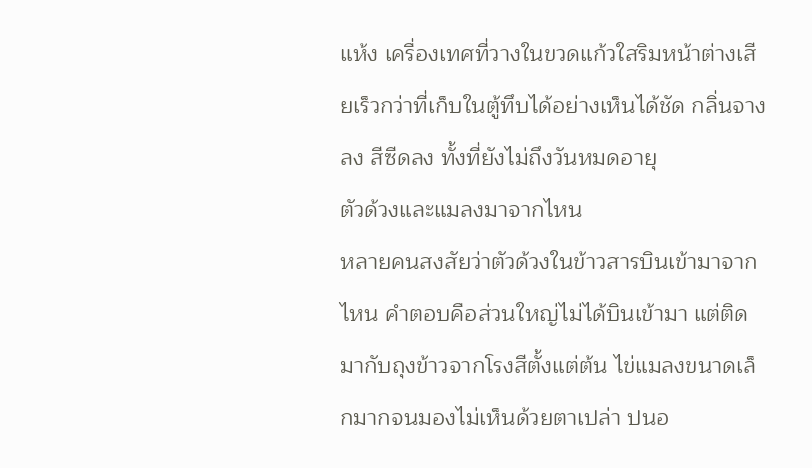แห้ง เครื่องเทศที่วางในขวดแก้วใสริมหน้าต่างเสียเร็วกว่าที่เก็บในตู้ทึบได้อย่างเห็นได้ชัด กลิ่นจางลง สีซีดลง ทั้งที่ยังไม่ถึงวันหมดอายุ
ตัวด้วงและแมลงมาจากไหน
หลายคนสงสัยว่าตัวด้วงในข้าวสารบินเข้ามาจากไหน คำตอบคือส่วนใหญ่ไม่ได้บินเข้ามา แต่ติดมากับถุงข้าวจากโรงสีตั้งแต่ต้น ไข่แมลงขนาดเล็กมากจนมองไม่เห็นด้วยตาเปล่า ปนอ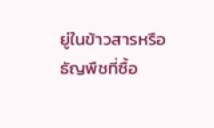ยู่ในข้าวสารหรือธัญพืชที่ซื้อ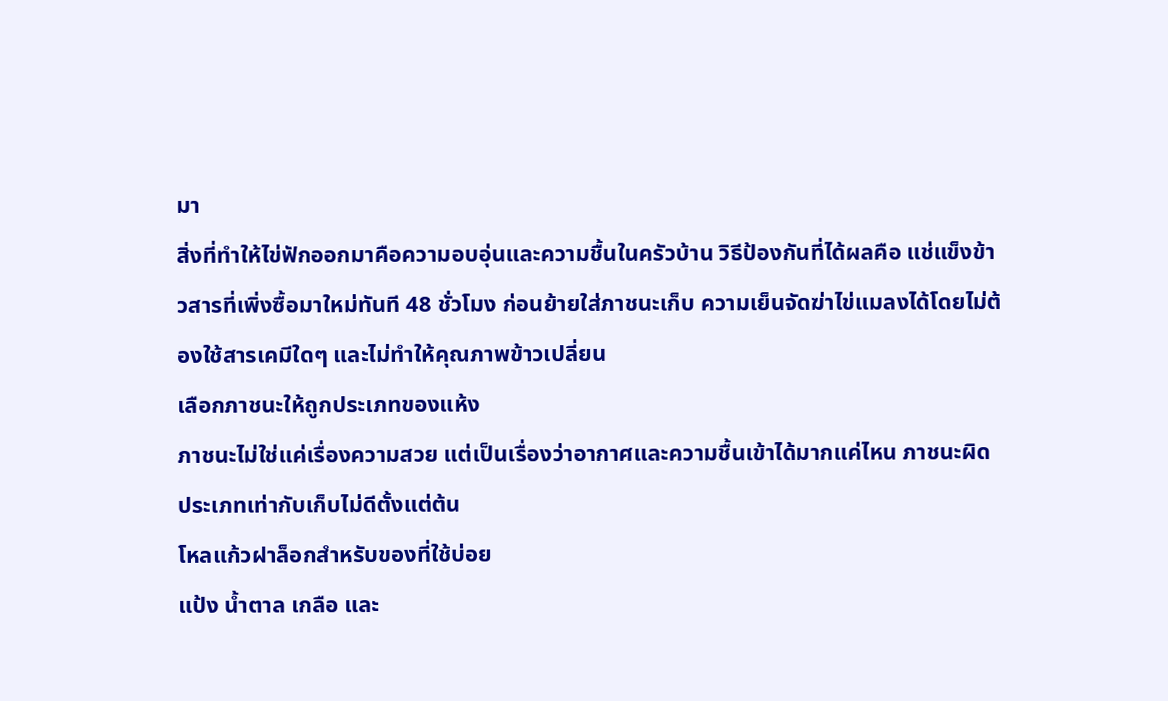มา
สิ่งที่ทำให้ไข่ฟักออกมาคือความอบอุ่นและความชื้นในครัวบ้าน วิธีป้องกันที่ได้ผลคือ แช่แข็งข้าวสารที่เพิ่งซื้อมาใหม่ทันที 48 ชั่วโมง ก่อนย้ายใส่ภาชนะเก็บ ความเย็นจัดฆ่าไข่แมลงได้โดยไม่ต้องใช้สารเคมีใดๆ และไม่ทำให้คุณภาพข้าวเปลี่ยน
เลือกภาชนะให้ถูกประเภทของแห้ง
ภาชนะไม่ใช่แค่เรื่องความสวย แต่เป็นเรื่องว่าอากาศและความชื้นเข้าได้มากแค่ไหน ภาชนะผิดประเภทเท่ากับเก็บไม่ดีตั้งแต่ต้น
โหลแก้วฝาล็อกสำหรับของที่ใช้บ่อย
แป้ง น้ำตาล เกลือ และ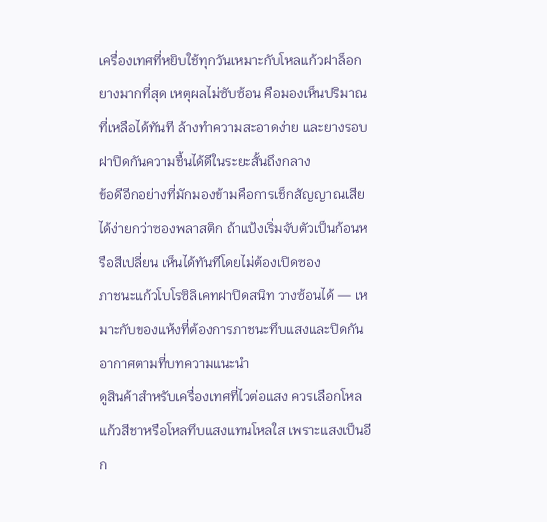เครื่องเทศที่หยิบใช้ทุกวันเหมาะกับโหลแก้วฝาล็อกยางมากที่สุด เหตุผลไม่ซับซ้อน คือมองเห็นปริมาณที่เหลือได้ทันที ล้างทำความสะอาดง่าย และยางรอบฝาปิดกันความชื้นได้ดีในระยะสั้นถึงกลาง
ข้อดีอีกอย่างที่มักมองข้ามคือการเช็กสัญญาณเสียได้ง่ายกว่าซองพลาสติก ถ้าแป้งเริ่มจับตัวเป็นก้อนหรือสีเปลี่ยน เห็นได้ทันทีโดยไม่ต้องเปิดซอง
ภาชนะแก้วโบโรซิลิเคทฝาปิดสนิท วางซ้อนได้ — เหมาะกับของแห้งที่ต้องการภาชนะทึบแสงและปิดกันอากาศตามที่บทความแนะนำ
ดูสินค้าสำหรับเครื่องเทศที่ไวต่อแสง ควรเลือกโหลแก้วสีชาหรือโหลทึบแสงแทนโหลใส เพราะแสงเป็นอีก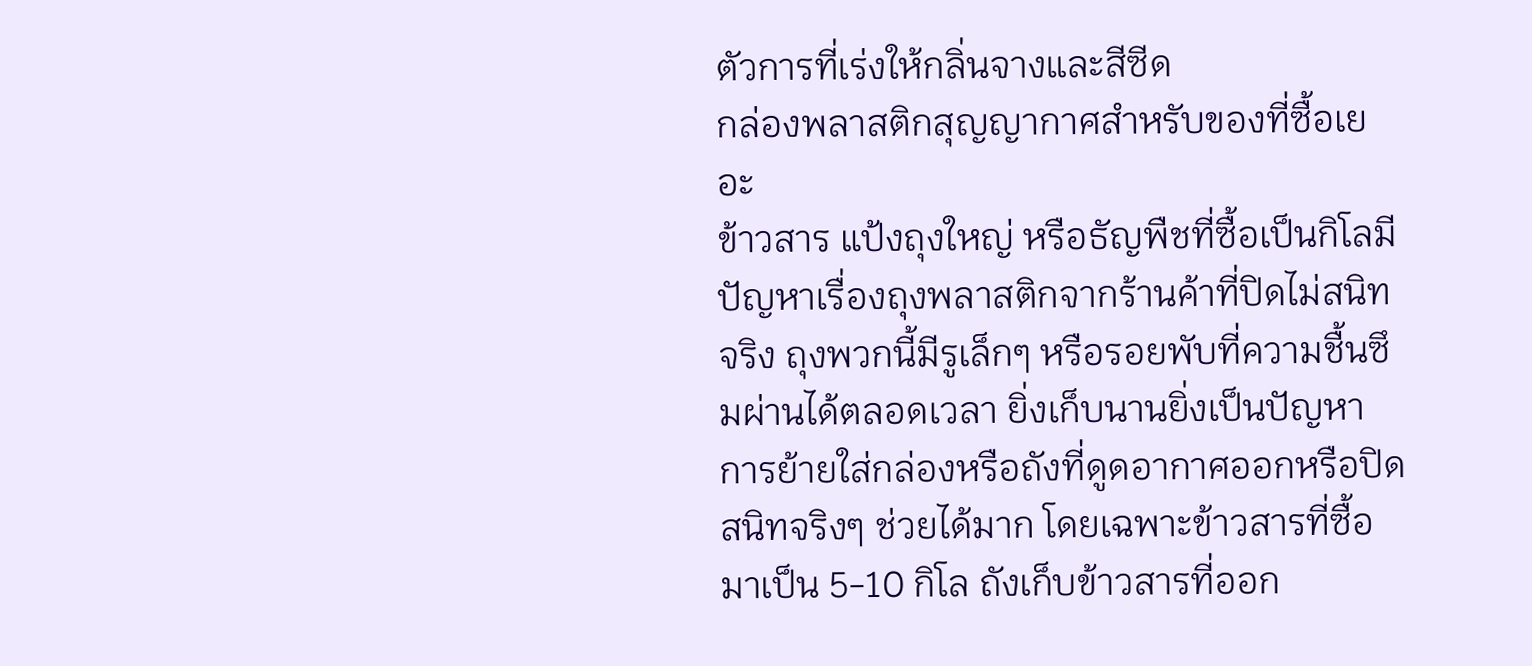ตัวการที่เร่งให้กลิ่นจางและสีซีด
กล่องพลาสติกสุญญากาศสำหรับของที่ซื้อเยอะ
ข้าวสาร แป้งถุงใหญ่ หรือธัญพืชที่ซื้อเป็นกิโลมีปัญหาเรื่องถุงพลาสติกจากร้านค้าที่ปิดไม่สนิทจริง ถุงพวกนี้มีรูเล็กๆ หรือรอยพับที่ความชื้นซึมผ่านได้ตลอดเวลา ยิ่งเก็บนานยิ่งเป็นปัญหา
การย้ายใส่กล่องหรือถังที่ดูดอากาศออกหรือปิดสนิทจริงๆ ช่วยได้มาก โดยเฉพาะข้าวสารที่ซื้อมาเป็น 5-10 กิโล ถังเก็บข้าวสารที่ออก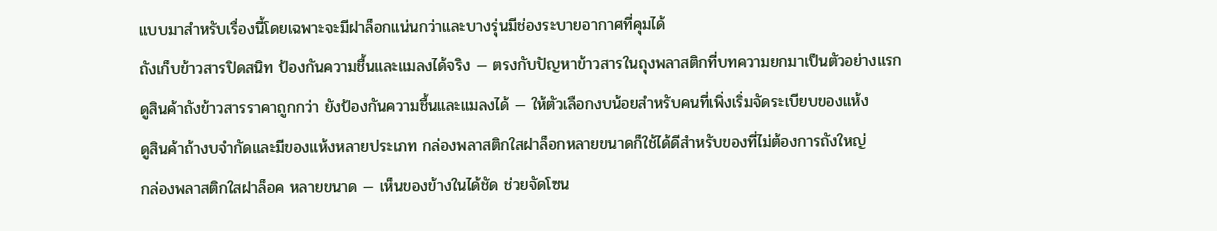แบบมาสำหรับเรื่องนี้โดยเฉพาะจะมีฝาล็อกแน่นกว่าและบางรุ่นมีช่องระบายอากาศที่คุมได้
ถังเก็บข้าวสารปิดสนิท ป้องกันความชื้นและแมลงได้จริง — ตรงกับปัญหาข้าวสารในถุงพลาสติกที่บทความยกมาเป็นตัวอย่างแรก
ดูสินค้าถังข้าวสารราคาถูกกว่า ยังป้องกันความชื้นและแมลงได้ — ให้ตัวเลือกงบน้อยสำหรับคนที่เพิ่งเริ่มจัดระเบียบของแห้ง
ดูสินค้าถ้างบจำกัดและมีของแห้งหลายประเภท กล่องพลาสติกใสฝาล็อกหลายขนาดก็ใช้ได้ดีสำหรับของที่ไม่ต้องการถังใหญ่
กล่องพลาสติกใสฝาล็อค หลายขนาด — เห็นของข้างในได้ชัด ช่วยจัดโซน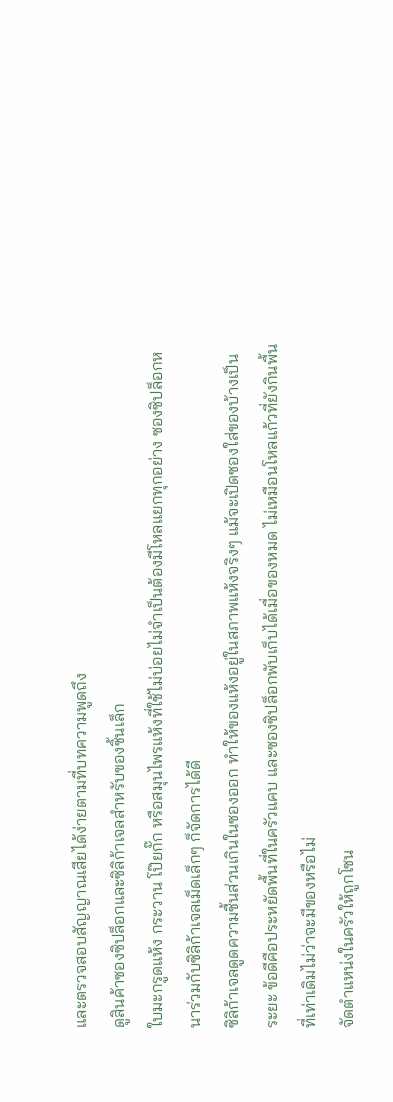และตรวจสอบสัญญาณเสียได้ง่ายตามที่บทความพูดถึง
ดูสินค้าซองซิปล็อกและซิลิก้าเจลสำหรับของชิ้นเล็ก
ใบมะกรูดแห้ง กระวาน โป๊ยกั๊ก หรือสมุนไพรแห้งที่ใช้ไม่บ่อยไม่จำเป็นต้องมีโหลแยกทุกอย่าง ซองซิปล็อกหนาร่วมกับซิลิก้าเจลเม็ดเล็กๆ ก็จัดการได้ดี
ซิลิก้าเจลดูดความชื้นส่วนเกินในซองออก ทำให้ของแห้งอยู่ในสภาพแห้งจริงๆ แม้จะเปิดซองใส่ของบ้างเป็นระยะ ข้อดีคือประหยัดพื้นที่ในครัวแคบ และซองซิปล็อกพับเก็บได้เมื่อของหมด ไม่เหมือนโหลแก้วที่ยังกินพื้นที่เท่าเดิมไม่ว่าจะมีของหรือไม่
จัดตำแหน่งในครัวให้ถูกโซน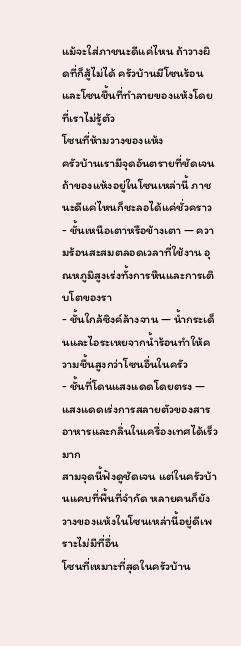แม้จะใส่ภาชนะดีแค่ไหน ถ้าวางผิดที่ก็สู้ไม่ได้ ครัวบ้านมีโซนร้อนและโซนชื้นที่ทำลายของแห้งโดยที่เราไม่รู้ตัว
โซนที่ห้ามวางของแห้ง
ครัวบ้านเรามีจุดอันตรายที่ชัดเจน ถ้าของแห้งอยู่ในโซนเหล่านี้ ภาชนะดีแค่ไหนก็ชะลอได้แค่ชั่วคราว
- ชั้นเหนือเตาหรือข้างเตา — ความร้อนสะสมตลอดเวลาที่ใช้งาน อุณหภูมิสูงเร่งทั้งการหืนและการเติบโตของรา
- ชั้นใกล้ซิงค์ล้างจาน — น้ำกระเด็นและไอระเหยจากน้ำร้อนทำให้ความชื้นสูงกว่าโซนอื่นในครัว
- ชั้นที่โดนแสงแดดโดยตรง — แสงแดดเร่งการสลายตัวของสารอาหารและกลิ่นในเครื่องเทศได้เร็วมาก
สามจุดนี้ฟังดูชัดเจน แต่ในครัวบ้านแคบที่พื้นที่จำกัด หลายคนก็ยังวางของแห้งในโซนเหล่านี้อยู่ดีเพราะไม่มีที่อื่น
โซนที่เหมาะที่สุดในครัวบ้าน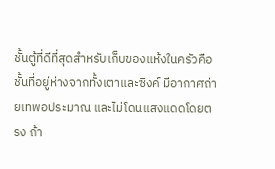ชั้นตู้ที่ดีที่สุดสำหรับเก็บของแห้งในครัวคือชั้นที่อยู่ห่างจากทั้งเตาและซิงค์ มีอากาศถ่ายเทพอประมาณ และไม่โดนแสงแดดโดยตรง ถ้า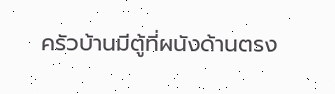ครัวบ้านมีตู้ที่ผนังด้านตรง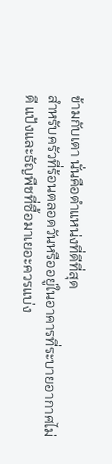ข้ามกับเตา นั่นคือตำแหน่งที่ดีที่สุด
สำหรับครัวที่ร้อนตลอดวันหรืออยู่ในอาคารที่ระบายอากาศไม่ดี แป้งและธัญพืชที่ซื้อมาเยอะควรแบ่ง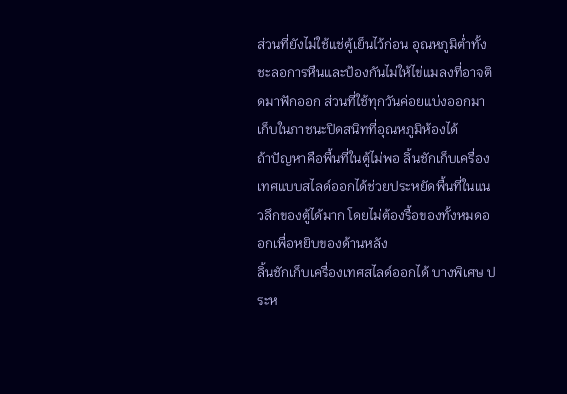ส่วนที่ยังไม่ใช้แช่ตู้เย็นไว้ก่อน อุณหภูมิต่ำทั้งชะลอการหืนและป้องกันไม่ให้ไข่แมลงที่อาจติดมาฟักออก ส่วนที่ใช้ทุกวันค่อยแบ่งออกมาเก็บในภาชนะปิดสนิทที่อุณหภูมิห้องได้
ถ้าปัญหาคือพื้นที่ในตู้ไม่พอ ลิ้นชักเก็บเครื่องเทศแบบสไลด์ออกได้ช่วยประหยัดพื้นที่ในแนวลึกของตู้ได้มาก โดยไม่ต้องรื้อของทั้งหมดออกเพื่อหยิบของด้านหลัง
ลิ้นชักเก็บเครื่องเทศสไลด์ออกได้ บางพิเศษ ประห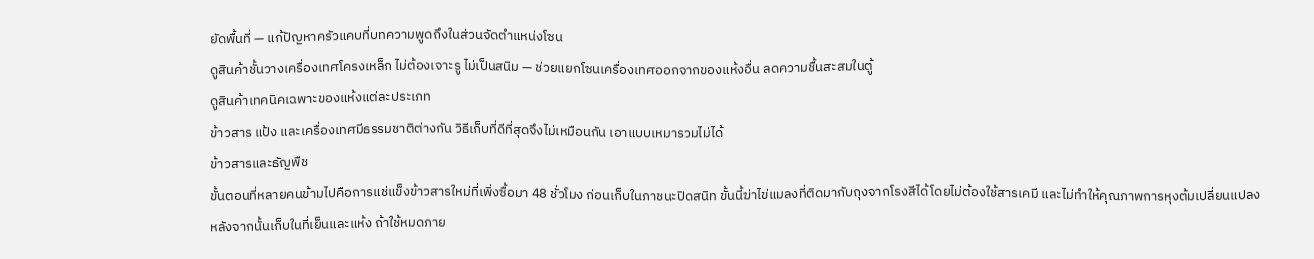ยัดพื้นที่ — แก้ปัญหาครัวแคบที่บทความพูดถึงในส่วนจัดตำแหน่งโซน
ดูสินค้าชั้นวางเครื่องเทศโครงเหล็ก ไม่ต้องเจาะรู ไม่เป็นสนิม — ช่วยแยกโซนเครื่องเทศออกจากของแห้งอื่น ลดความชื้นสะสมในตู้
ดูสินค้าเทคนิคเฉพาะของแห้งแต่ละประเภท
ข้าวสาร แป้ง และเครื่องเทศมีธรรมชาติต่างกัน วิธีเก็บที่ดีที่สุดจึงไม่เหมือนกัน เอาแบบเหมารวมไม่ได้
ข้าวสารและธัญพืช
ขั้นตอนที่หลายคนข้ามไปคือการแช่แข็งข้าวสารใหม่ที่เพิ่งซื้อมา 48 ชั่วโมง ก่อนเก็บในภาชนะปิดสนิท ขั้นนี้ฆ่าไข่แมลงที่ติดมากับถุงจากโรงสีได้โดยไม่ต้องใช้สารเคมี และไม่ทำให้คุณภาพการหุงต้มเปลี่ยนแปลง
หลังจากนั้นเก็บในที่เย็นและแห้ง ถ้าใช้หมดภาย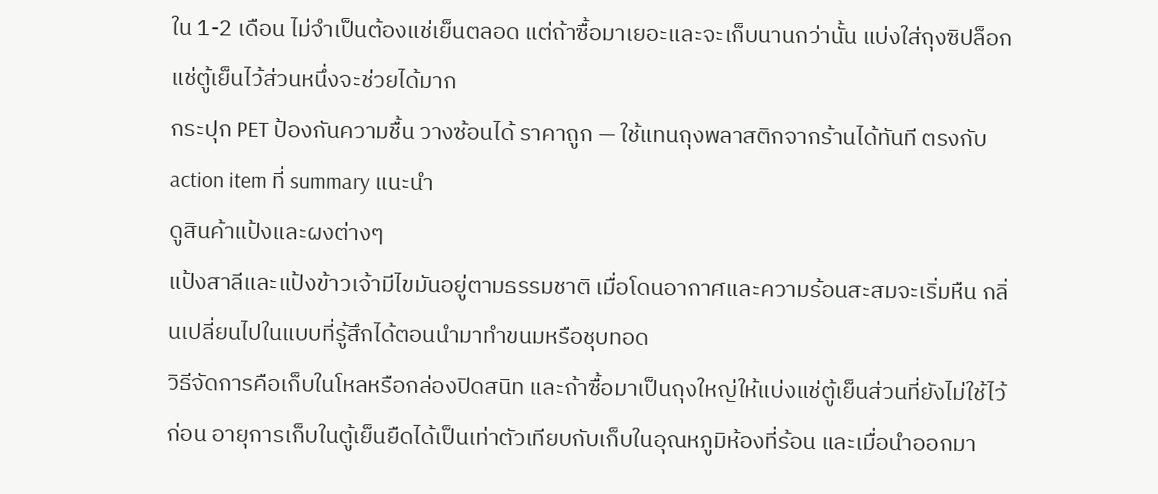ใน 1-2 เดือน ไม่จำเป็นต้องแช่เย็นตลอด แต่ถ้าซื้อมาเยอะและจะเก็บนานกว่านั้น แบ่งใส่ถุงซิปล็อกแช่ตู้เย็นไว้ส่วนหนึ่งจะช่วยได้มาก
กระปุก PET ป้องกันความชื้น วางซ้อนได้ ราคาถูก — ใช้แทนถุงพลาสติกจากร้านได้ทันที ตรงกับ action item ที่ summary แนะนำ
ดูสินค้าแป้งและผงต่างๆ
แป้งสาลีและแป้งข้าวเจ้ามีไขมันอยู่ตามธรรมชาติ เมื่อโดนอากาศและความร้อนสะสมจะเริ่มหืน กลิ่นเปลี่ยนไปในแบบที่รู้สึกได้ตอนนำมาทำขนมหรือชุบทอด
วิธีจัดการคือเก็บในโหลหรือกล่องปิดสนิท และถ้าซื้อมาเป็นถุงใหญ่ให้แบ่งแช่ตู้เย็นส่วนที่ยังไม่ใช้ไว้ก่อน อายุการเก็บในตู้เย็นยืดได้เป็นเท่าตัวเทียบกับเก็บในอุณหภูมิห้องที่ร้อน และเมื่อนำออกมา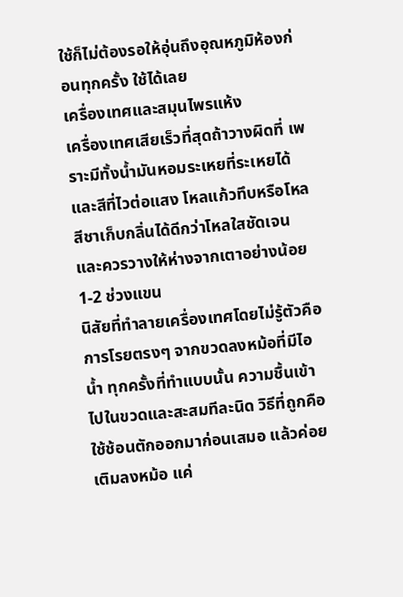ใช้ก็ไม่ต้องรอให้อุ่นถึงอุณหภูมิห้องก่อนทุกครั้ง ใช้ได้เลย
เครื่องเทศและสมุนไพรแห้ง
เครื่องเทศเสียเร็วที่สุดถ้าวางผิดที่ เพราะมีทั้งน้ำมันหอมระเหยที่ระเหยได้และสีที่ไวต่อแสง โหลแก้วทึบหรือโหลสีชาเก็บกลิ่นได้ดีกว่าโหลใสชัดเจน และควรวางให้ห่างจากเตาอย่างน้อย 1-2 ช่วงแขน
นิสัยที่ทำลายเครื่องเทศโดยไม่รู้ตัวคือการโรยตรงๆ จากขวดลงหม้อที่มีไอน้ำ ทุกครั้งที่ทำแบบนั้น ความชื้นเข้าไปในขวดและสะสมทีละนิด วิธีที่ถูกคือใช้ช้อนตักออกมาก่อนเสมอ แล้วค่อยเติมลงหม้อ แค่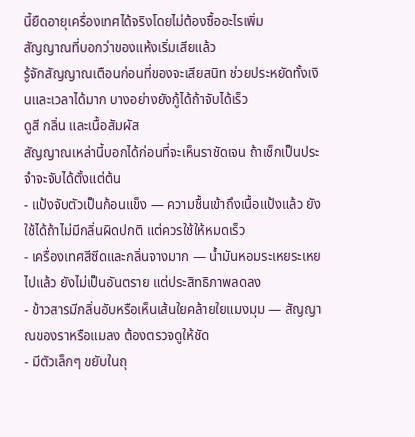นี้ยืดอายุเครื่องเทศได้จริงโดยไม่ต้องซื้ออะไรเพิ่ม
สัญญาณที่บอกว่าของแห้งเริ่มเสียแล้ว
รู้จักสัญญาณเตือนก่อนที่ของจะเสียสนิท ช่วยประหยัดทั้งเงินและเวลาได้มาก บางอย่างยังกู้ได้ถ้าจับได้เร็ว
ดูสี กลิ่น และเนื้อสัมผัส
สัญญาณเหล่านี้บอกได้ก่อนที่จะเห็นราชัดเจน ถ้าเช็กเป็นประจำจะจับได้ตั้งแต่ต้น
- แป้งจับตัวเป็นก้อนแข็ง — ความชื้นเข้าถึงเนื้อแป้งแล้ว ยังใช้ได้ถ้าไม่มีกลิ่นผิดปกติ แต่ควรใช้ให้หมดเร็ว
- เครื่องเทศสีซีดและกลิ่นจางมาก — น้ำมันหอมระเหยระเหยไปแล้ว ยังไม่เป็นอันตราย แต่ประสิทธิภาพลดลง
- ข้าวสารมีกลิ่นอับหรือเห็นเส้นใยคล้ายใยแมงมุม — สัญญาณของราหรือแมลง ต้องตรวจดูให้ชัด
- มีตัวเล็กๆ ขยับในถุ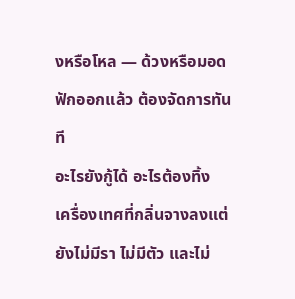งหรือโหล — ด้วงหรือมอดฟักออกแล้ว ต้องจัดการทันที
อะไรยังกู้ได้ อะไรต้องทิ้ง
เครื่องเทศที่กลิ่นจางลงแต่ยังไม่มีรา ไม่มีตัว และไม่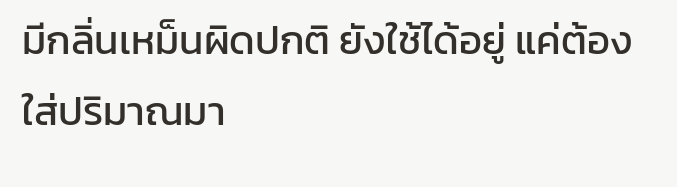มีกลิ่นเหม็นผิดปกติ ยังใช้ได้อยู่ แค่ต้องใส่ปริมาณมา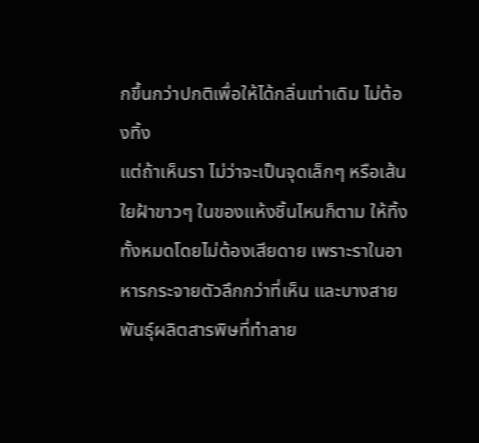กขึ้นกว่าปกติเพื่อให้ได้กลิ่นเท่าเดิม ไม่ต้องทิ้ง
แต่ถ้าเห็นรา ไม่ว่าจะเป็นจุดเล็กๆ หรือเส้นใยฝ้าขาวๆ ในของแห้งชิ้นไหนก็ตาม ให้ทิ้งทั้งหมดโดยไม่ต้องเสียดาย เพราะราในอาหารกระจายตัวลึกกว่าที่เห็น และบางสายพันธุ์ผลิตสารพิษที่ทำลาย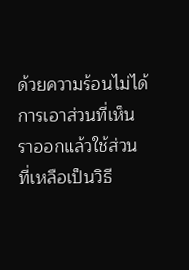ด้วยความร้อนไม่ได้ การเอาส่วนที่เห็นราออกแล้วใช้ส่วนที่เหลือเป็นวิธี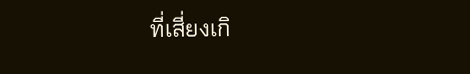ที่เสี่ยงเกิ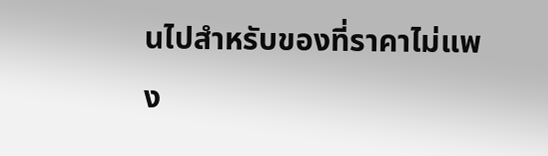นไปสำหรับของที่ราคาไม่แพง